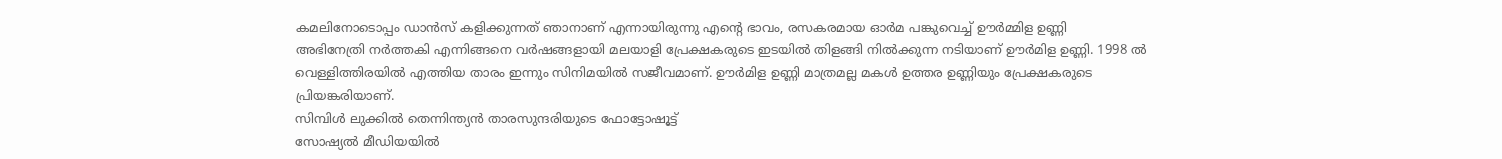കമലിനോടൊപ്പം ഡാൻസ് കളിക്കുന്നത് ഞാനാണ് എന്നായിരുന്നു എന്റെ ഭാവം, രസകരമായ ഓർമ പങ്കുവെച്ച് ഊർമ്മിള ഉണ്ണി
അഭിനേത്രി നർത്തകി എന്നിങ്ങനെ വർഷങ്ങളായി മലയാളി പ്രേക്ഷകരുടെ ഇടയിൽ തിളങ്ങി നിൽക്കുന്ന നടിയാണ് ഊർമിള ഉണ്ണി. 1998 ൽ വെള്ളിത്തിരയിൽ എത്തിയ താരം ഇന്നും സിനിമയിൽ സജീവമാണ്. ഊർമിള ഉണ്ണി മാത്രമല്ല മകൾ ഉത്തര ഉണ്ണിയും പ്രേക്ഷകരുടെ പ്രിയങ്കരിയാണ്.
സിമ്പിൾ ലുക്കിൽ തെന്നിന്ത്യൻ താരസുന്ദരിയുടെ ഫോട്ടോഷൂട്ട്
സോഷ്യൽ മീഡിയയിൽ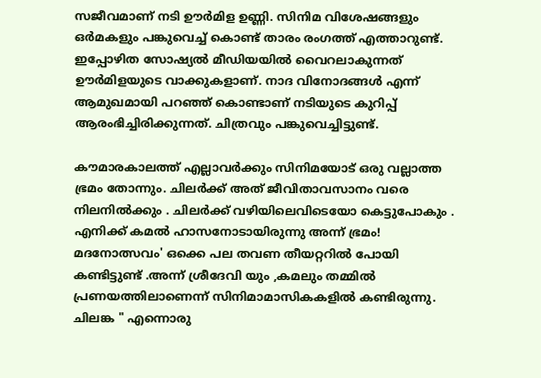സജീവമാണ് നടി ഊർമിള ഉണ്ണി. സിനിമ വിശേഷങ്ങളും ഒർമകളും പങ്കുവെച്ച് കൊണ്ട് താരം രംഗത്ത് എത്താറുണ്ട്. ഇപ്പോഴിത സോഷ്യൽ മീഡിയയിൽ വൈറലാകുന്നത് ഊർമിളയുടെ വാക്കുകളാണ്. നാദ വിനോദങ്ങൾ എന്ന് ആമുഖമായി പറഞ്ഞ് കൊണ്ടാണ് നടിയുടെ കുറിപ്പ് ആരംഭിച്ചിരിക്കുന്നത്. ചിത്രവും പങ്കുവെച്ചിട്ടുണ്ട്.

കൗമാരകാലത്ത് എല്ലാവർക്കും സിനിമയോട് ഒരു വല്ലാത്ത ഭ്രമം തോന്നും. ചിലർക്ക് അത് ജീവിതാവസാനം വരെ നിലനിൽക്കും . ചിലർക്ക് വഴിയിലെവിടെയോ കെട്ടുപോകും . എനിക്ക് കമൽ ഹാസനോടായിരുന്നു അന്ന് ഭ്രമം! മദനോത്സവം' ഒക്കെ പല തവണ തീയറ്ററിൽ പോയി കണ്ടിട്ടുണ്ട് .അന്ന് ശ്രീദേവി യും ,കമലും തമ്മിൽ പ്രണയത്തിലാണെന്ന് സിനിമാമാസികകളിൽ കണ്ടിരുന്നു. ചിലങ്ക " എന്നൊരു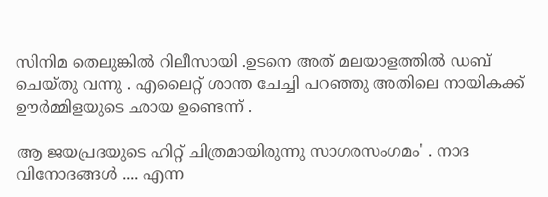സിനിമ തെലുങ്കിൽ റിലീസായി .ഉടനെ അത് മലയാളത്തിൽ ഡബ് ചെയ്തു വന്നു . എലൈറ്റ് ശാന്ത ചേച്ചി പറഞ്ഞു അതിലെ നായികക്ക് ഊർമ്മിളയുടെ ഛായ ഉണ്ടെന്ന് .

ആ ജയപ്രദയുടെ ഹിറ്റ് ചിത്രമായിരുന്നു സാഗരസംഗമം' . നാദ വിനോദങ്ങൾ .... എന്ന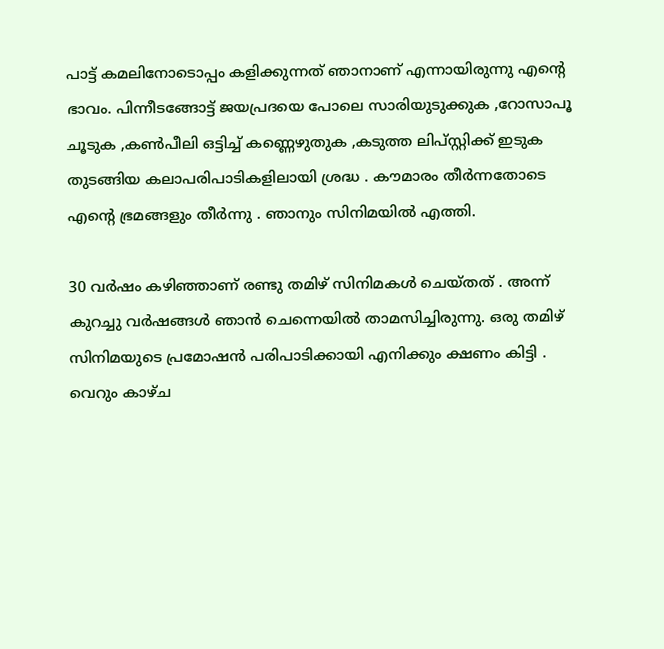പാട്ട് കമലിനോടൊപ്പം കളിക്കുന്നത് ഞാനാണ് എന്നായിരുന്നു എൻ്റെ ഭാവം. പിന്നീടങ്ങോട്ട് ജയപ്രദയെ പോലെ സാരിയുടുക്കുക ,റോസാപൂ ചൂടുക ,കൺപീലി ഒട്ടിച്ച് കണ്ണെഴുതുക ,കടുത്ത ലിപ്സ്റ്റിക്ക് ഇടുക തുടങ്ങിയ കലാപരിപാടികളിലായി ശ്രദ്ധ . കൗമാരം തീർന്നതോടെ എന്റെ ഭ്രമങ്ങളും തീർന്നു . ഞാനും സിനിമയിൽ എത്തി.

30 വർഷം കഴിഞ്ഞാണ് രണ്ടു തമിഴ് സിനിമകൾ ചെയ്തത് . അന്ന് കുറച്ചു വർഷങ്ങൾ ഞാൻ ചെന്നെയിൽ താമസിച്ചിരുന്നു. ഒരു തമിഴ് സിനിമയുടെ പ്രമോഷൻ പരിപാടിക്കായി എനിക്കും ക്ഷണം കിട്ടി . വെറും കാഴ്ച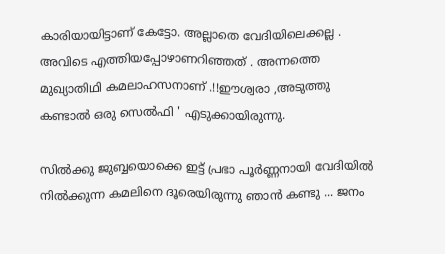കാരിയായിട്ടാണ് കേട്ടോ. അല്ലാതെ വേദിയിലെക്കല്ല . അവിടെ എത്തിയപ്പോഴാണറിഞ്ഞത് . അന്നത്തെ മുഖ്യാതിഥി കമലാഹസനാണ് .!!ഈശ്വരാ ,അടുത്തു കണ്ടാൽ ഒരു സെൽഫി ' എടുക്കായിരുന്നു.

സിൽക്കു ജുബ്ബയൊക്കെ ഇട്ട് പ്രഭാ പൂർണ്ണനായി വേദിയിൽ നിൽക്കുന്ന കമലിനെ ദൂരെയിരുന്നു ഞാൻ കണ്ടു ... ജനം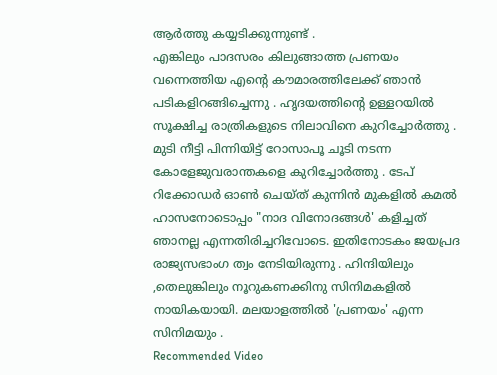ആർത്തു കയ്യടിക്കുന്നുണ്ട് .
എങ്കിലും പാദസരം കിലുങ്ങാത്ത പ്രണയം വന്നെത്തിയ എൻ്റെ കൗമാരത്തിലേക്ക് ഞാൻ പടികളിറങ്ങിച്ചെന്നു . ഹൃദയത്തിൻ്റെ ഉള്ളറയിൽ സൂക്ഷിച്ച രാത്രികളുടെ നിലാവിനെ കുറിച്ചോർത്തു . മുടി നീട്ടി പിന്നിയിട്ട് റോസാപൂ ചൂടി നടന്ന കോളേജുവരാന്തകളെ കുറിച്ചോർത്തു . ടേപ് റിക്കോഡർ ഓൺ ചെയ്ത് കുന്നിൻ മുകളിൽ കമൽ ഹാസനോടൊപ്പം "നാദ വിനോദങ്ങൾ' കളിച്ചത് ഞാനല്ല എന്നതിരിച്ചറിവോടെ. ഇതിനോടകം ജയപ്രദ രാജ്യസഭാംഗ ത്വം നേടിയിരുന്നു . ഹിന്ദിയിലും ,തെലുങ്കിലും നൂറുകണക്കിനു സിനിമകളിൽ നായികയായി. മലയാളത്തിൽ 'പ്രണയം' എന്ന സിനിമയും .
Recommended Video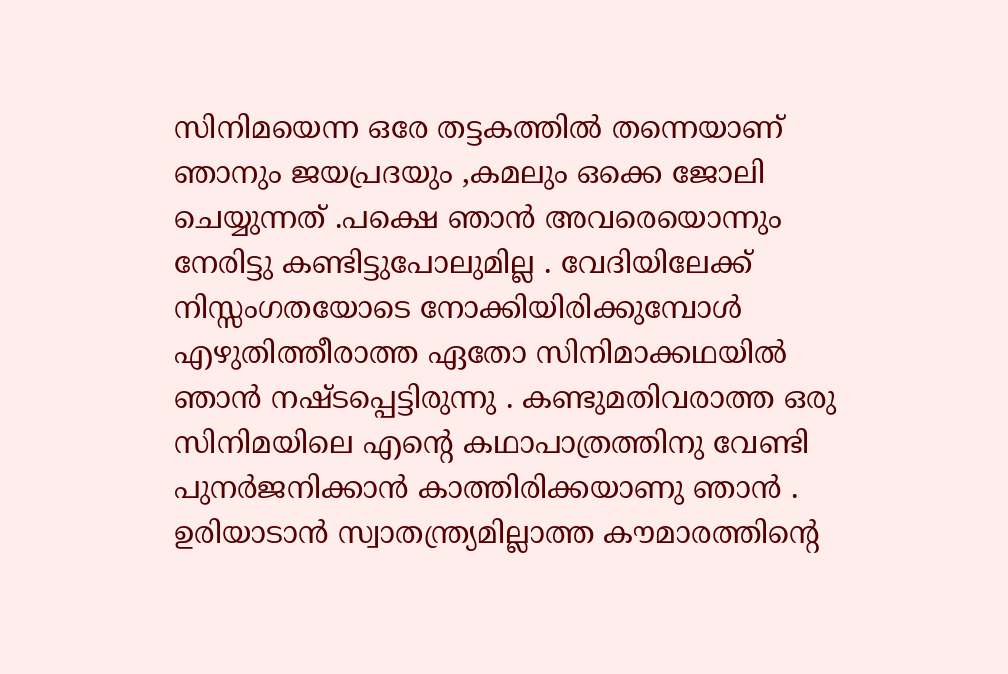സിനിമയെന്ന ഒരേ തട്ടകത്തിൽ തന്നെയാണ് ഞാനും ജയപ്രദയും ,കമലും ഒക്കെ ജോലി ചെയ്യുന്നത് .പക്ഷെ ഞാൻ അവരെയൊന്നും നേരിട്ടു കണ്ടിട്ടുപോലുമില്ല . വേദിയിലേക്ക് നിസ്സംഗതയോടെ നോക്കിയിരിക്കുമ്പോൾ എഴുതിത്തീരാത്ത ഏതോ സിനിമാക്കഥയിൽ ഞാൻ നഷ്ടപ്പെട്ടിരുന്നു . കണ്ടുമതിവരാത്ത ഒരു സിനിമയിലെ എന്റെ കഥാപാത്രത്തിനു വേണ്ടി പുനർജനിക്കാൻ കാത്തിരിക്കയാണു ഞാൻ . ഉരിയാടാൻ സ്വാതന്ത്ര്യമില്ലാത്ത കൗമാരത്തിന്റെ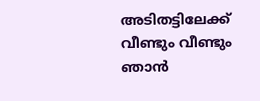അടിതട്ടിലേക്ക് വീണ്ടും വീണ്ടും ഞാൻ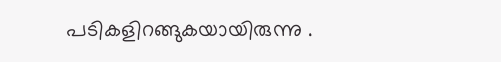പടികളിറങ്ങുകയായിരുന്നു .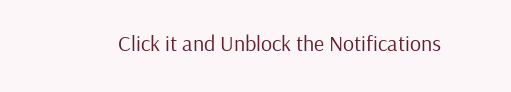Click it and Unblock the Notifications